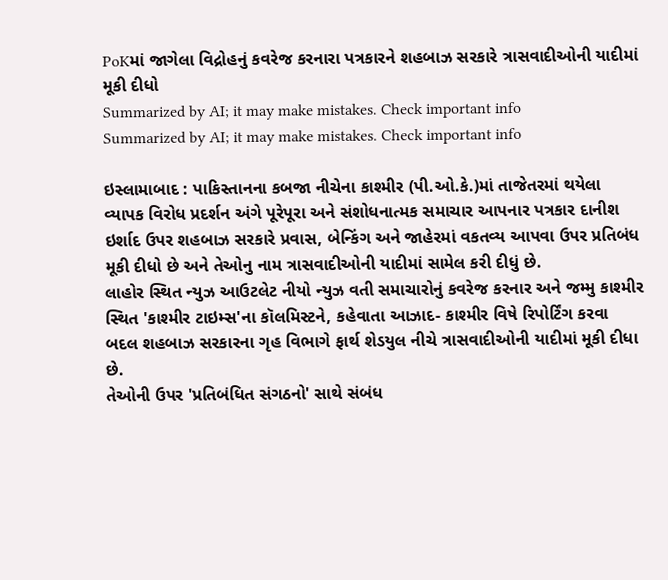PoKમાં જાગેલા વિદ્રોહનું કવરેજ કરનારા પત્રકારને શહબાઝ સરકારે ત્રાસવાદીઓની યાદીમાં મૂકી દીધો
Summarized by AI; it may make mistakes. Check important info
Summarized by AI; it may make mistakes. Check important info

ઇસ્લામાબાદ : પાકિસ્તાનના કબજા નીચેના કાશ્મીર (પી.ઓ.કે.)માં તાજેતરમાં થયેલા વ્યાપક વિરોધ પ્રદર્શન અંગે પૂરેપૂરા અને સંશોધનાત્મક સમાચાર આપનાર પત્રકાર દાનીશ ઇર્શાદ ઉપર શહબાઝ સરકારે પ્રવાસ, બેન્કિંગ અને જાહેરમાં વકતવ્ય આપવા ઉપર પ્રતિબંધ મૂકી દીધો છે અને તેઓનુ નામ ત્રાસવાદીઓની યાદીમાં સામેલ કરી દીધું છે.
લાહોર સ્થિત ન્યુઝ આઉટલેટ નીયો ન્યુઝ વતી સમાચારોનું કવરેજ કરનાર અને જમ્મુ કાશ્મીર સ્થિત 'કાશ્મીર ટાઇમ્સ'ના કૉલમિસ્ટને, કહેવાતા આઝાદ- કાશ્મીર વિષે રિપોર્ટિંગ કરવા બદલ શહબાઝ સરકારના ગૃહ વિભાગે ફાર્થ શેડયુલ નીચે ત્રાસવાદીઓની યાદીમાં મૂકી દીધા છે.
તેઓની ઉપર 'પ્રતિબંધિત સંગઠનો' સાથે સંબંધ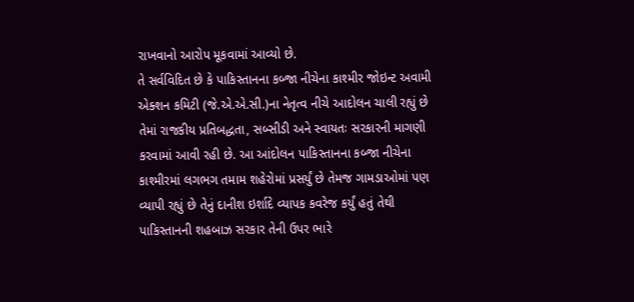રાખવાનો આરોપ મૂકવામાં આવ્યો છે.
તે સર્વવિદિત છે કે પાકિસ્તાનના કબ્જા નીચેના કાશ્મીર જોઇન્ટ અવામી એક્શન કમિટી (જે.એ.એ.સી.)ના નેતૃત્વ નીચે આદોલન ચાલી રહ્યું છે તેમાં રાજકીય પ્રતિબદ્ધતા, સબ્સીડી અને સ્વાયતઃ સરકારની માગણી કરવામાં આવી રહી છે. આ આંદોલન પાકિસ્તાનના કબ્જા નીચેના કાશ્મીરમાં લગભગ તમામ શહેરોમાં પ્રસર્યું છે તેમજ ગામડાઓમાં પણ વ્યાપી રહ્યું છે તેનું દાનીશ ઇર્શાદે વ્યાપક કવરેજ કર્યું હતું તેથી પાકિસ્તાનની શહબાઝ સરકાર તેની ઉપર ભારે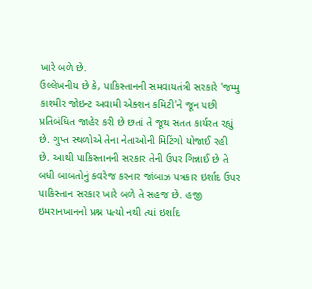ખારે બળે છે.
ઉલ્લેખનીય છે કે, પાકિસ્તાનની સમવાયતંત્રી સરકારે 'જમ્મુ કાશ્મીર જોઇન્ટ અવામી એક્શન કમિટી'ને જૂન ૫છી પ્રતિબંધિત જાહેર કરી છે છતાં તે જૂથ સતત કાર્યરત રહ્યું છે. ગુપ્ત સ્થળોએ તેના નેતાઓની મિટિંગો યોજાઈ રહી છે. આથી પાકિસ્તાનની સરકાર તેની ઉપર ગિન્નાઈ છે તે બધી બાબતોનું કવરેજ કરનાર જાંબાઝ પત્રકાર ઇર્શાદ ઉપર પાકિસ્તાન સરકાર ખારે બળે તે સહજ છે. હજી ઇમરાનખાનનો પ્રશ્ન પત્યો નથી ત્યાં ઇર્શાદ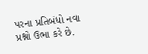પરના પ્રતિબંધો નવા પ્રશ્નો ઉભા કરે છે.